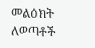መልዕክት ለወጣቶች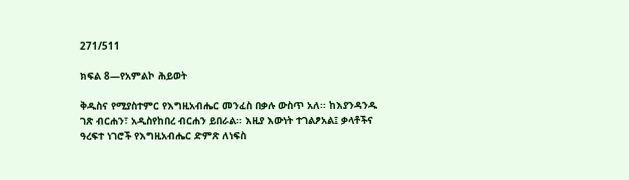271/511

ክፍል 8—የአምልኮ ሕይወት

ቅዱስና የሚያስተምር የእግዚአብሔር መንፈስ በቃሉ ውስጥ አለ፡፡ ከእያንዳንዱ ገጽ ብርሐን፣ አዲስየከበረ ብርሐን ይበራል፡፡ እዚያ እውነት ተገልፆአል፤ ቃላቶችና ዓረፍተ ነገሮች የእግዚአብሔር ድምጽ ለነፍስ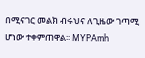በሚናገር መልክ ብሩህና ለጊዜው ገጣሚ ሆነው ተቀምጠዋል፡፡ MYPAmh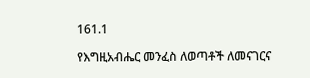161.1

የእግዚአብሔር መንፈስ ለወጣቶች ለመናገርና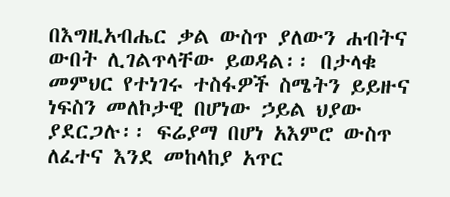በእግዚአብሔር ቃል ውስጥ ያለውን ሐብትና ውበት ሊገልጥላቸው ይወዳል፡፡ በታላቁ መምህር የተነገሩ ተስፋዎች ስሜትን ይይዙና ነፍስን መለኮታዊ በሆነው ኃይል ህያው ያደርጋሉ፡፡ ፍሬያማ በሆነ አእምሮ ውስጥ ለፈተና እንደ መከላከያ አጥር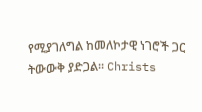የሚያገለግል ከመለኮታዊ ነገሮች ጋር ትውውቅ ያድጋል፡፡ Christs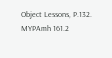Object Lessons, P.132. MYPAmh 161.2